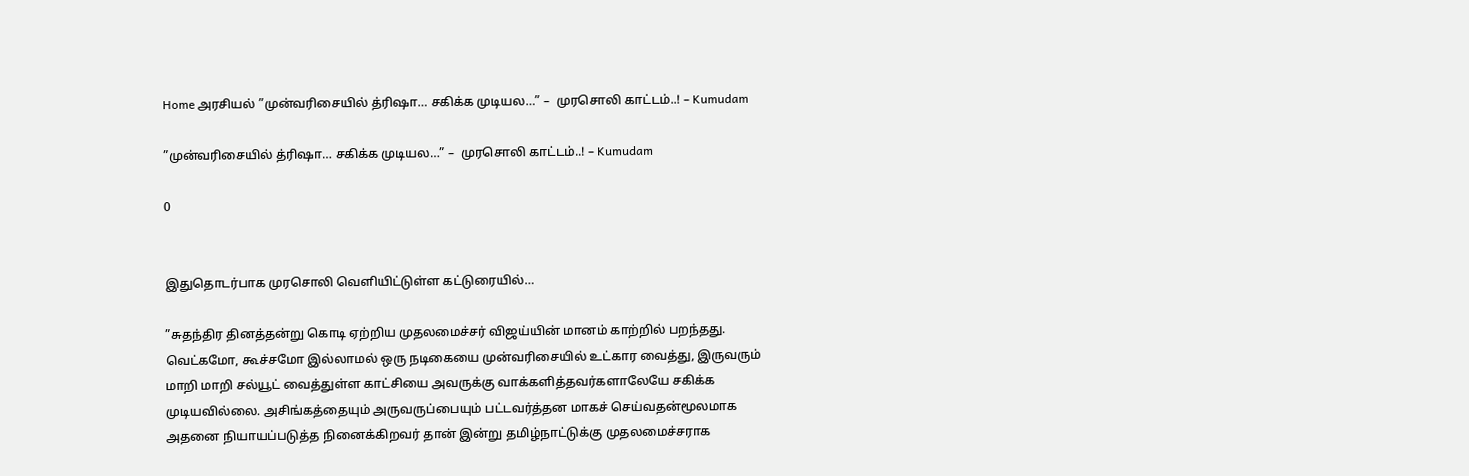Home அரசியல் ”முன்வரிசையில் த்ரிஷா… சகிக்க முடியல…” –  முரசொலி காட்டம்..! – Kumudam

”முன்வரிசையில் த்ரிஷா… சகிக்க முடியல…” –  முரசொலி காட்டம்..! – Kumudam

0


இதுதொடர்பாக முரசொலி வெளியிட்டுள்ள கட்டுரையில்…

”சுதந்திர தினத்தன்று கொடி ஏற்றிய முதலமைச்சர் விஜய்யின் மானம் காற்றில் பறந்தது. வெட்கமோ, கூச்சமோ இல்லாமல் ஒரு நடிகையை முன்வரிசையில் உட்கார வைத்து, இருவரும் மாறி மாறி சல்யூட் வைத்துள்ள காட்சியை அவருக்கு வாக்களித்தவர்களாலேயே சகிக்க முடியவில்லை. அசிங்கத்தையும் அருவருப்பையும் பட்டவர்த்தன மாகச் செய்வதன்மூலமாக அதனை நியாயப்படுத்த நினைக்கிறவர் தான் இன்று தமிழ்நாட்டுக்கு முதலமைச்சராக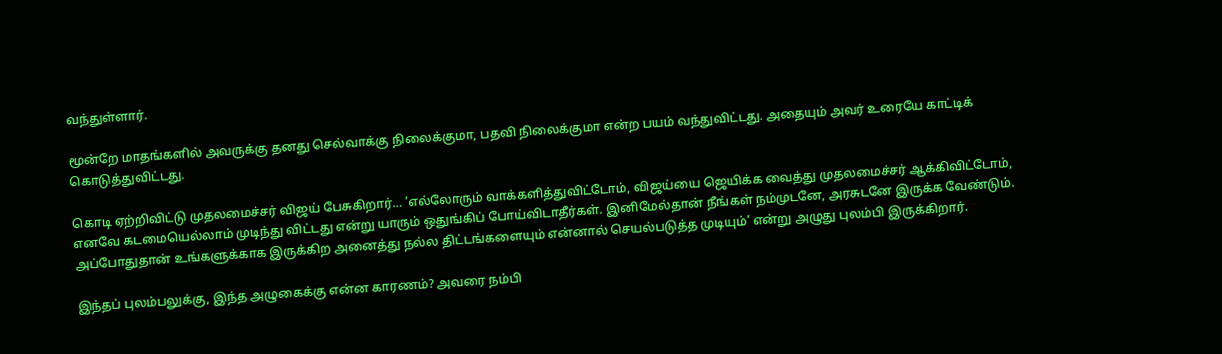வந்துள்ளார்.

மூன்றே மாதங்களில் அவருக்கு தனது செல்வாக்கு நிலைக்குமா, பதவி நிலைக்குமா என்ற பயம் வந்துவிட்டது. அதையும் அவர் உரையே காட்டிக் கொடுத்துவிட்டது.

கொடி ஏற்றிவிட்டு முதலமைச்சர் விஜய் பேசுகிறார்… ’எல்லோரும் வாக்களித்துவிட்டோம், விஜய்யை ஜெயிக்க வைத்து முதலமைச்சர் ஆக்கிவிட்டோம், எனவே கடமையெல்லாம் முடிந்து விட்டது என்று யாரும் ஒதுங்கிப் போய்விடாதீர்கள். இனிமேல்தான் நீங்கள் நம்முடனே, அரசுடனே இருக்க வேண்டும். அப்போதுதான் உங்களுக்காக இருக்கிற அனைத்து நல்ல திட்டங்களையும் என்னால் செயல்படுத்த முடியும்’ என்று அழுது புலம்பி இருக்கிறார்.

இந்தப் புலம்பலுக்கு, இந்த அழுகைக்கு என்ன காரணம்? அவரை நம்பி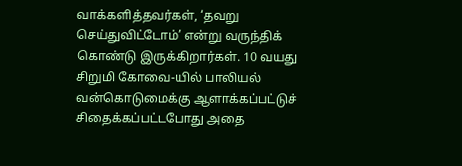வாக்களித்தவர்கள், ‘தவறு செய்துவிட்டோம்’ என்று வருந்திக் கொண்டு இருக்கிறார்கள். 10 வயது சிறுமி கோவை-யில் பாலியல் வன்கொடுமைக்கு ஆளாக்கப்பட்டுச் சிதைக்கப்பட்டபோது அதை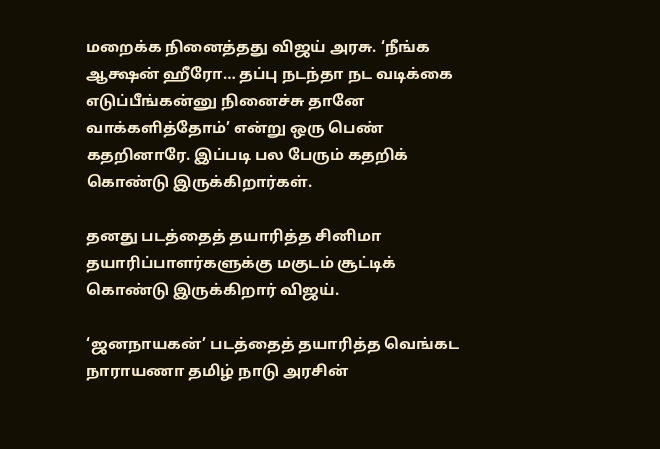மறைக்க நினைத்தது விஜய் அரசு. ‘நீங்க ஆக்ஷன் ஹீரோ… தப்பு நடந்தா நட வடிக்கை எடுப்பீங்கன்னு நினைச்சு தானே வாக்களித்தோம்’ என்று ஒரு பெண் கதறினாரே. இப்படி பல பேரும் கதறிக் கொண்டு இருக்கிறார்கள்.

தனது படத்தைத் தயாரித்த சினிமா தயாரிப்பாளர்களுக்கு மகுடம் சூட்டிக் கொண்டு இருக்கிறார் விஜய்.

‘ஜனநாயகன்’ படத்தைத் தயாரித்த வெங்கட நாராயணா தமிழ் நாடு அரசின்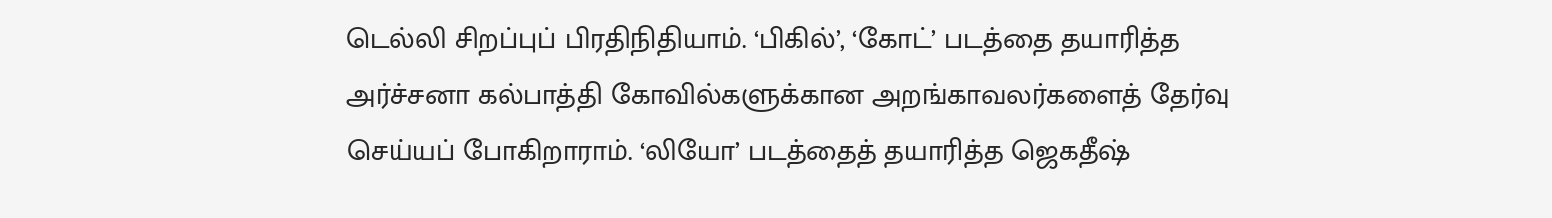டெல்லி சிறப்புப் பிரதிநிதியாம். ‘பிகில்’, ‘கோட்’ படத்தை தயாரித்த அர்ச்சனா கல்பாத்தி கோவில்களுக்கான அறங்காவலர்களைத் தேர்வு செய்யப் போகிறாராம். ‘லியோ’ படத்தைத் தயாரித்த ஜெகதீஷ்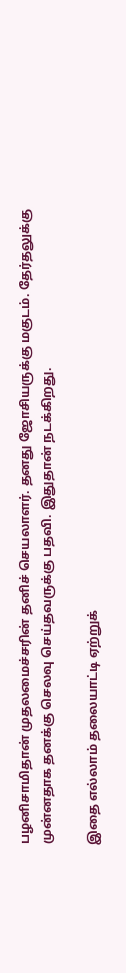பழனிசாமிதான் முதலமைச்சரின் தனிச் செயலாளர். தனது ஜோசியருக்கு மகுடம். தேர்தலுக்கு முன்னதாக தனக்கு செலவு செய்தவருக்கு பதவி. இதுதான் நடக்கிறது.

இதை எல்லாம் தலையாட்டி ஏற்றுக்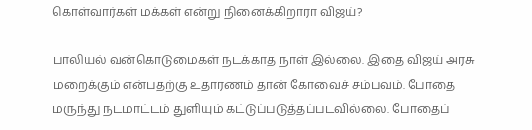கொள்வார்கள் மக்கள் என்று நினைக்கிறாரா விஜய்?

பாலியல் வன்கொடுமைகள் நடக்காத நாள் இல்லை. இதை விஜய் அரசு மறைக்கும் என்பதற்கு உதாரணம் தான் கோவைச் சம்பவம். போதை மருந்து நடமாட்டம் துளியும் கட்டுப்படுத்தப்படவில்லை. போதைப்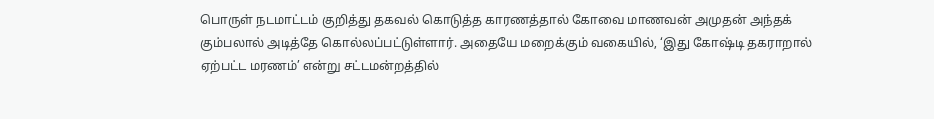பொருள் நடமாட்டம் குறித்து தகவல் கொடுத்த காரணத்தால் கோவை மாணவன் அமுதன் அந்தக் கும்பலால் அடித்தே கொல்லப்பட்டுள்ளார். அதையே மறைக்கும் வகையில், ‘இது கோஷ்டி தகராறால் ஏற்பட்ட மரணம்’ என்று சட்டமன்றத்தில்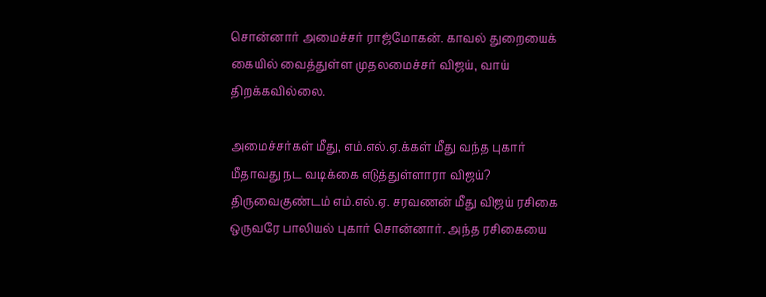சொன்னார் அமைச்சர் ராஜ்மோகன். காவல் துறையைக் கையில் வைத்துள்ள முதலமைச்சர் விஜய், வாய் திறக்கவில்லை.

அமைச்சர்கள் மீது, எம்.எல்.ஏ.க்கள் மீது வந்த புகார் மீதாவது நட வடிக்கை எடுத்துள்ளாரா விஜய்? திருவைகுண்டம் எம்.எல்.ஏ. சரவணன் மீது விஜய் ரசிகை ஒருவரே பாலியல் புகார் சொன்னார். அந்த ரசிகையை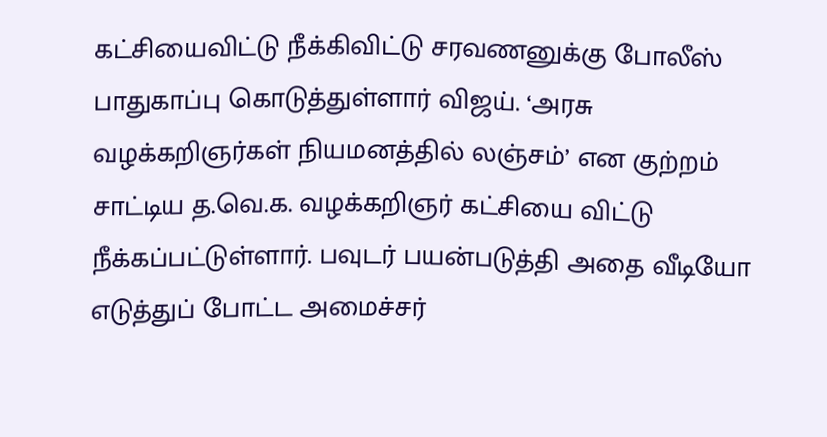கட்சியைவிட்டு நீக்கிவிட்டு சரவணனுக்கு போலீஸ் பாதுகாப்பு கொடுத்துள்ளார் விஜய். ‘அரசு வழக்கறிஞர்கள் நியமனத்தில் லஞ்சம்’ என குற்றம் சாட்டிய த.வெ.க. வழக்கறிஞர் கட்சியை விட்டு நீக்கப்பட்டுள்ளார். பவுடர் பயன்படுத்தி அதை வீடியோ எடுத்துப் போட்ட அமைச்சர்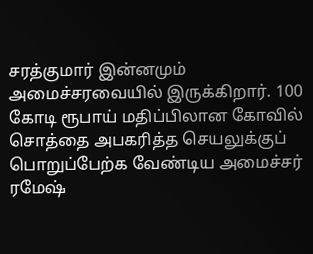சரத்குமார் இன்னமும் அமைச்சரவையில் இருக்கிறார். 100 கோடி ரூபாய் மதிப்பிலான கோவில் சொத்தை அபகரித்த செயலுக்குப் பொறுப்பேற்க வேண்டிய அமைச்சர் ரமேஷ்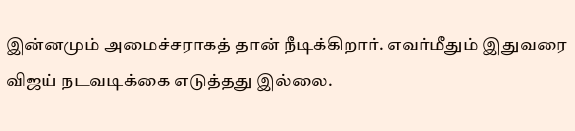இன்னமும் அமைச்சராகத் தான் நீடிக்கிறார். எவர்மீதும் இதுவரை விஜய் நடவடிக்கை எடுத்தது இல்லை.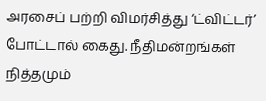அரசைப் பற்றி விமர்சித்து ‘ட்விட்டர்’ போட்டால் கைது. நீதிமன்றங்கள் நித்தமும்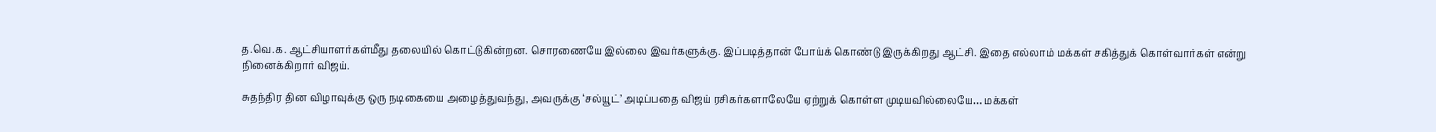த.வெ.க. ஆட்சியாளர்கள்மீது தலையில் கொட்டுகின்றன. சொரணையே இல்லை இவர்களுக்கு. இப்படித்தான் போய்க் கொண்டு இருக்கிறது ஆட்சி. இதை எல்லாம் மக்கள் சகித்துக் கொள்வார்கள் என்று நினைக்கிறார் விஜய்.

சுதந்திர தின விழாவுக்கு ஒரு நடிகையை அழைத்துவந்து, அவருக்கு ‘சல்யூட்’ அடிப்பதை விஜய் ரசிகர்களாலேயே ஏற்றுக் கொள்ள முடியவில்லையே… மக்கள்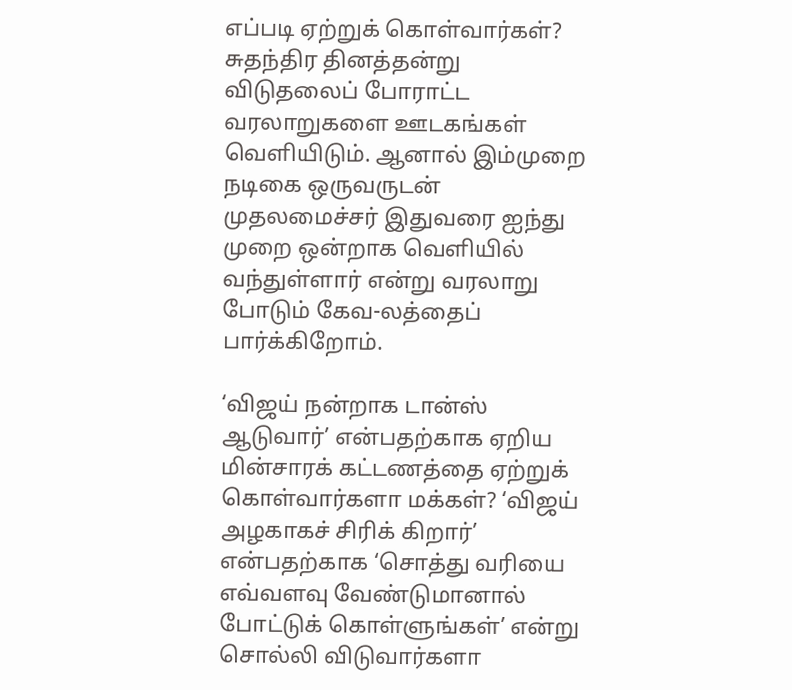எப்படி ஏற்றுக் கொள்வார்கள்? சுதந்திர தினத்தன்று விடுதலைப் போராட்ட வரலாறுகளை ஊடகங்கள் வெளியிடும். ஆனால் இம்முறை நடிகை ஒருவருடன் முதலமைச்சர் இதுவரை ஐந்து முறை ஒன்றாக வெளியில் வந்துள்ளார் என்று வரலாறு போடும் கேவ-லத்தைப் பார்க்கிறோம்.

‘விஜய் நன்றாக டான்ஸ் ஆடுவார்’ என்பதற்காக ஏறிய மின்சாரக் கட்டணத்தை ஏற்றுக் கொள்வார்களா மக்கள்? ‘விஜய் அழகாகச் சிரிக் கிறார்’ என்பதற்காக ‘சொத்து வரியை எவ்வளவு வேண்டுமானால் போட்டுக் கொள்ளுங்கள்’ என்று சொல்லி விடுவார்களா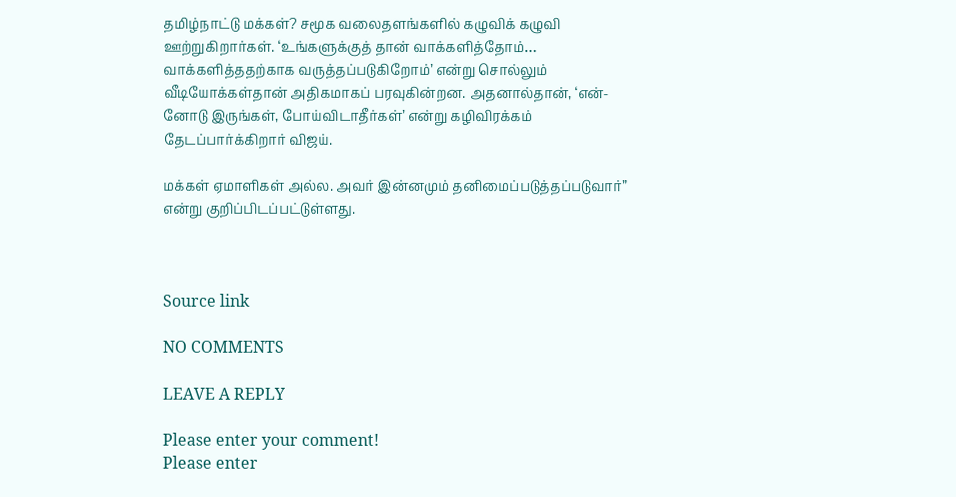தமிழ்நாட்டு மக்கள்? சமூக வலைதளங்களில் கழுவிக் கழுவி ஊற்றுகிறார்கள். ‘உங்களுக்குத் தான் வாக்களித்தோம்… வாக்களித்ததற்காக வருத்தப்படுகிறோம்’ என்று சொல்லும் வீடியோக்கள்தான் அதிகமாகப் பரவுகின்றன. அதனால்தான், ‘என்-னோடு இருங்கள், போய்விடாதீர்கள்’ என்று கழிவிரக்கம் தேடப்பார்க்கிறார் விஜய்.

மக்கள் ஏமாளிகள் அல்ல. அவர் இன்னமும் தனிமைப்படுத்தப்படுவார்” என்று குறிப்பிடப்பட்டுள்ளது.



Source link

NO COMMENTS

LEAVE A REPLY

Please enter your comment!
Please enter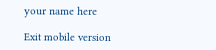your name here

Exit mobile version